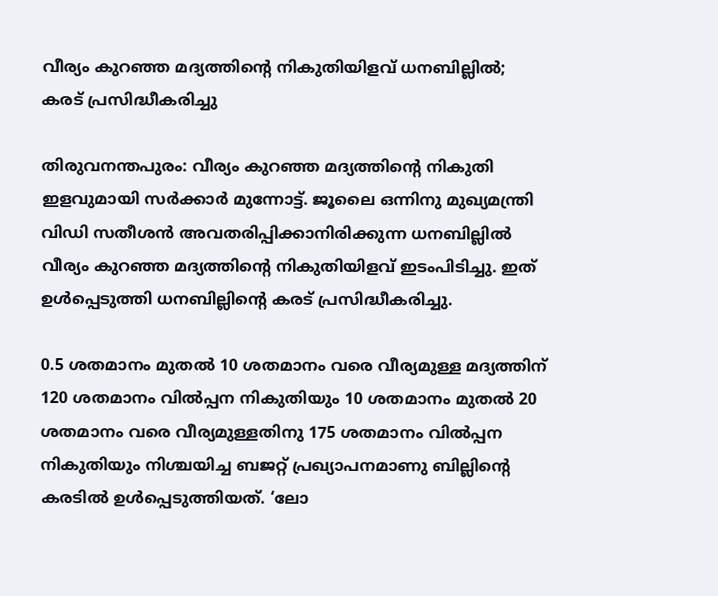വീര്യം കുറഞ്ഞ മദ്യത്തിന്റെ നികുതിയിളവ് ധനബില്ലില്‍; കരട് പ്രസിദ്ധീകരിച്ചു

തിരുവനന്തപുരം: വീര്യം കുറഞ്ഞ മദ്യത്തിന്റെ നികുതി ഇളവുമായി സര്‍ക്കാര്‍ മുന്നോട്ട്. ജൂലൈ ഒന്നിനു മുഖ്യമന്ത്രി വിഡി സതീശന്‍ അവതരിപ്പിക്കാനിരിക്കുന്ന ധനബില്ലില്‍ വീര്യം കുറഞ്ഞ മദ്യത്തിന്റെ നികുതിയിളവ് ഇടംപിടിച്ചു. ഇത് ഉള്‍പ്പെടുത്തി ധനബില്ലിന്റെ കരട് പ്രസിദ്ധീകരിച്ചു.

0.5 ശതമാനം മുതല്‍ 10 ശതമാനം വരെ വീര്യമുള്ള മദ്യത്തിന് 120 ശതമാനം വില്‍പ്പന നികുതിയും 10 ശതമാനം മുതല്‍ 20 ശതമാനം വരെ വീര്യമുള്ളതിനു 175 ശതമാനം വില്‍പ്പന നികുതിയും നിശ്ചയിച്ച ബജറ്റ് പ്രഖ്യാപനമാണു ബില്ലിന്റെ കരടില്‍ ഉള്‍പ്പെടുത്തിയത്. ‘ലോ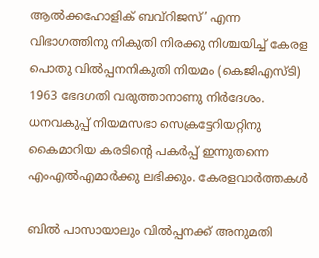ആല്‍ക്കഹോളിക് ബവ്‌റിജസ്’ എന്ന വിഭാഗത്തിനു നികുതി നിരക്കു നിശ്ചയിച്ച് കേരള പൊതു വില്‍പ്പനനികുതി നിയമം (കെജിഎസ്ടി) 1963 ഭേദഗതി വരുത്താനാണു നിര്‍ദേശം. ധനവകുപ്പ് നിയമസഭാ സെക്രട്ടേറിയറ്റിനു കൈമാറിയ കരടിന്റെ പകര്‍പ്പ് ഇന്നുതന്നെ എംഎല്‍എമാര്‍ക്കു ലഭിക്കും. കേരളവാർത്തകൾ

ബില്‍ പാസായാലും വില്‍പ്പനക്ക് അനുമതി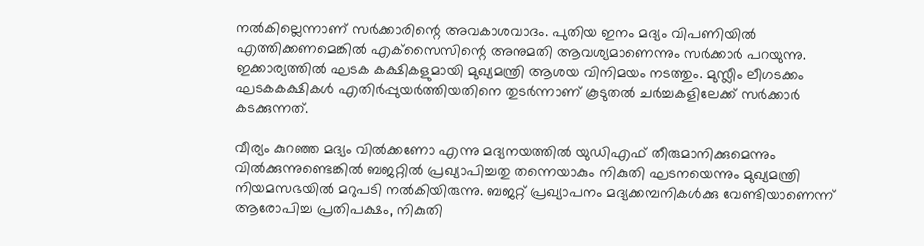നല്‍കില്ലെന്നാണ് സര്‍ക്കാരിന്റെ അവകാശവാദം. പുതിയ ഇനം മദ്യം വിപണിയില്‍ എത്തിക്കണമെങ്കില്‍ എക്‌സൈസിന്റെ അനുമതി ആവശ്യമാണെന്നും സര്‍ക്കാര്‍ പറയുന്നു. ഇക്കാര്യത്തില്‍ ഘടക കക്ഷികളുമായി മുഖ്യമന്ത്രി ആശയ വിനിമയം നടത്തും. മുസ്ലീം ലീഗടക്കം ഘടകകക്ഷികള്‍ എതിര്‍പ്പുയര്‍ത്തിയതിനെ തുടര്‍ന്നാണ് കൂടുതല്‍ ചര്‍ച്ചകളിലേക്ക് സര്‍ക്കാര്‍ കടക്കുന്നത്.

വീര്യം കുറഞ്ഞ മദ്യം വില്‍ക്കണോ എന്നു മദ്യനയത്തില്‍ യുഡിഎഫ് തീരുമാനിക്കുമെന്നും വില്‍ക്കുന്നുണ്ടെങ്കില്‍ ബജറ്റില്‍ പ്രഖ്യാപിച്ചതു തന്നെയാകും നികുതി ഘടനയെന്നും മുഖ്യമന്ത്രി നിയമസഭയില്‍ മറുപടി നല്‍കിയിരുന്നു. ബജറ്റ് പ്രഖ്യാപനം മദ്യക്കമ്പനികള്‍ക്കു വേണ്ടിയാണെന്ന് ആരോപിച്ച പ്രതിപക്ഷം, നികുതി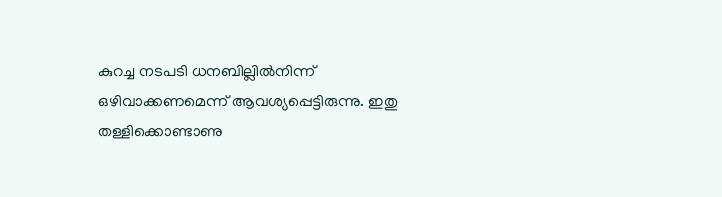കുറച്ച നടപടി ധനബില്ലില്‍നിന്ന് ഒഴിവാക്കണമെന്ന് ആവശ്യപ്പെട്ടിരുന്നു. ഇതു തള്ളിക്കൊണ്ടാണു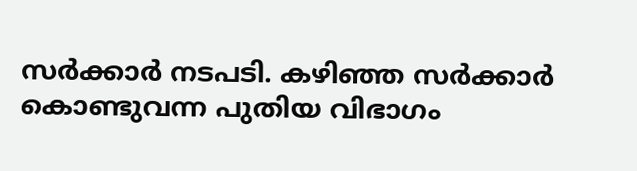സര്‍ക്കാര്‍ നടപടി. കഴിഞ്ഞ സര്‍ക്കാര്‍ കൊണ്ടുവന്ന പുതിയ വിഭാഗം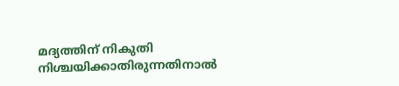മദ്യത്തിന് നികുതി നിശ്ചയിക്കാതിരുന്നതിനാല്‍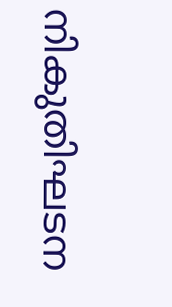നികുതിഘടന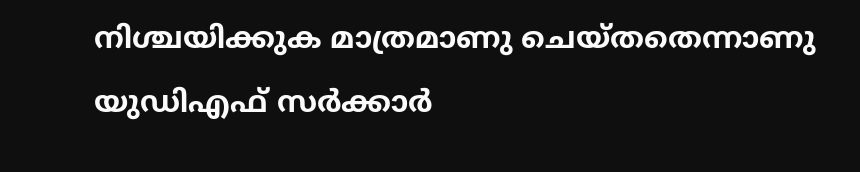നിശ്ചയിക്കുക മാത്രമാണു ചെയ്തതെന്നാണു യുഡിഎഫ് സര്‍ക്കാര്‍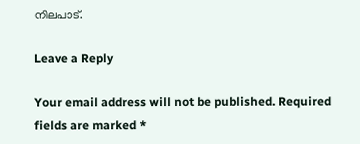നിലപാട്.

Leave a Reply

Your email address will not be published. Required fields are marked *